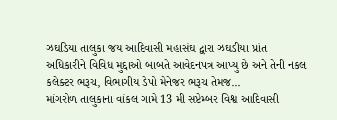ઝઘડિયા તાલુકા જય આદિવાસી મહાસંઘ દ્વારા ઝઘડીયા પ્રાંત અધિકારીને વિવિધ મુદ્દાઓ બાબતે આવેદનપત્ર આપ્યુ છે અને તેની નકલ કલેક્ટર ભરૂચ, વિભાગીય ડેપો મેનેજર ભરૂચ તેમજ...
માંગરોળ તાલુકાના વાંકલ ગામે 13 મી સપ્ટેમ્બર વિશ્વ આદિવાસી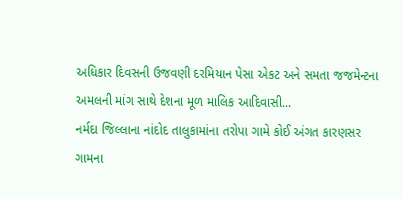અધિકાર દિવસની ઉજવણી દરમિયાન પેસા એકટ અને સમતા જજમેન્ટના અમલની માંગ સાથે દેશના મૂળ માલિક આદિવાસી...
નર્મદા જિલ્લાના નાંદોદ તાલુકામાંના તરોપા ગામે કોઈ અંગત કારણસર ગામના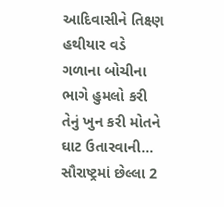આદિવાસીને તિક્ષ્ણ હથીયાર વડે ગળાના બોચીના ભાગે હુમલો કરી તેનું ખુન કરી મોતને ઘાટ ઉતારવાની...
સૌરાષ્ટ્રમાં છેલ્લા 2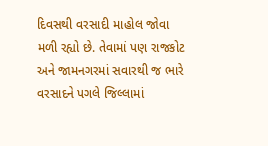દિવસથી વરસાદી માહોલ જોવા મળી રહ્યો છે. તેવામાં પણ રાજકોટ અને જામનગરમાં સવારથી જ ભારે વરસાદને પગલે જિલ્લામાં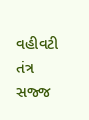વહીવટી તંત્ર સજ્જ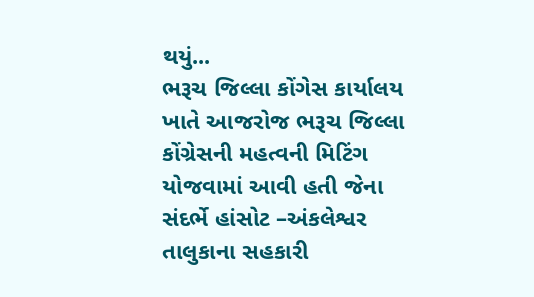થયું...
ભરૂચ જિલ્લા કોંગેસ કાર્યાલય ખાતે આજરોજ ભરૂચ જિલ્લા કોંગ્રેસની મહત્વની મિટિંગ યોજવામાં આવી હતી જેના સંદર્ભે હાંસોટ –અંકલેશ્વર તાલુકાના સહકારી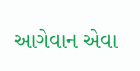આગેવાન એવા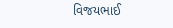વિજયભાઈ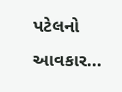પટેલનો આવકાર...